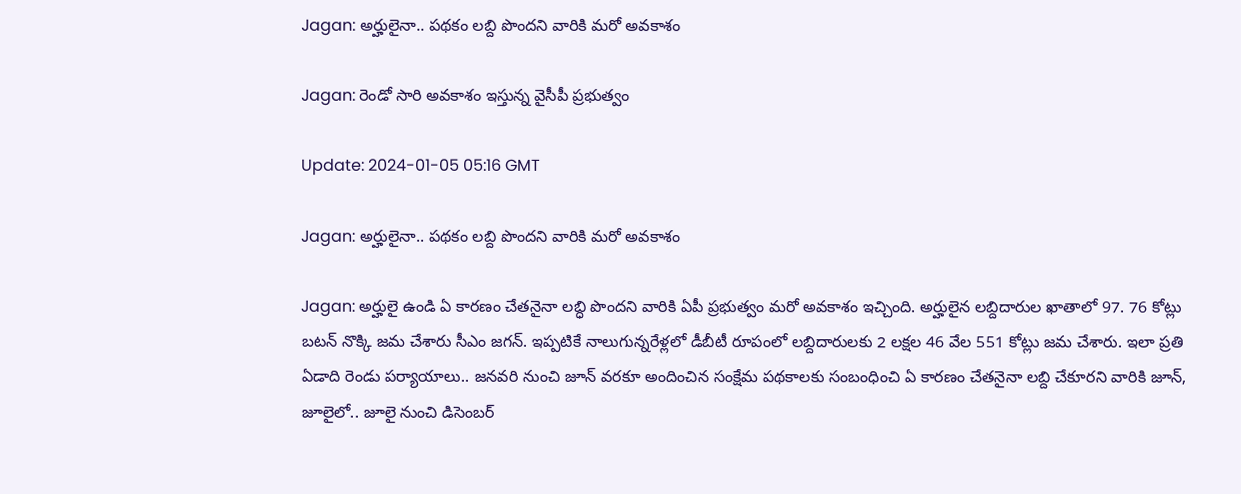Jagan: అర్హులైనా.. పథకం లబ్ది పొందని వారికి మరో అవకాశం

Jagan: రెండో సారి అవకాశం ఇస్తున్న వైసీపీ ప్రభుత్వం

Update: 2024-01-05 05:16 GMT

Jagan: అర్హులైనా.. పథకం లబ్ది పొందని వారికి మరో అవకాశం

Jagan: అర్హులై ఉండి ఏ కారణం చేతనైనా లబ్ధి పొందని వారికి ఏపీ ప్రభుత్వం మరో అవకాశం ఇచ్చింది. అర్హులైన లబ్దిదారుల ఖాతాలో 97. 76 కోట్లు బటన్ నొక్కి జమ చేశారు సీఎం జగన్. ఇప్పటికే నాలుగున్నరేళ్లలో డీబీటీ రూపంలో లబ్దిదారులకు 2 లక్షల 46 వేల 551 కోట్లు జమ చేశారు. ఇలా ప్రతి ఏడాది రెండు పర్యాయాలు.. జనవరి నుంచి జూన్‌ వరకూ అందించిన సంక్షేమ పథకాలకు సంబంధించి ఏ కారణం చేతనైనా లబ్ది చేకూరని వారికి జూన్, జూలైలో.. జూలై నుంచి డిసెంబర్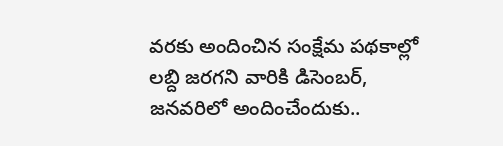వరకు అందించిన సంక్షేమ పథకాల్లో లబ్ది జరగని వారికి డిసెంబర్, జనవరిలో అందించేందుకు..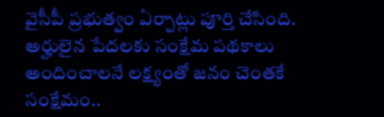వైసీపీ ప్రభుత్వం ఏర్పాట్లు పూర్తి చేసింది. అర్హులైన పేదలకు సంక్షేమ పథకాలు అందించాలనే లక్ష్యంతో జనం చెంతకే సంక్షేమం..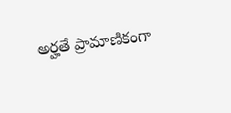అర్హతే ప్రామాణికంగా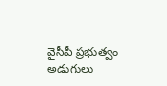వైసీపీ ప్రభుత్వం అడుగులు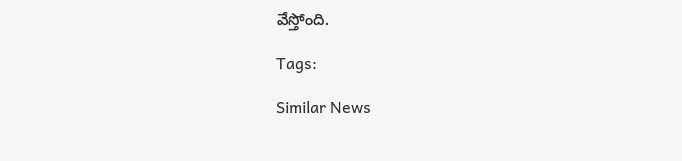వేస్తోంది.

Tags:

Similar News